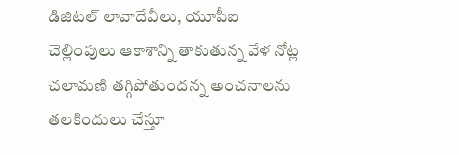డిజిటల్ లావాదేవీలు, యూపీఐ చెల్లింపులు ఆకాశాన్ని తాకుతున్న వేళ నోట్ల చలామణి తగ్గిపోతుందన్న అంచనాలను తలకిందులు చేస్తూ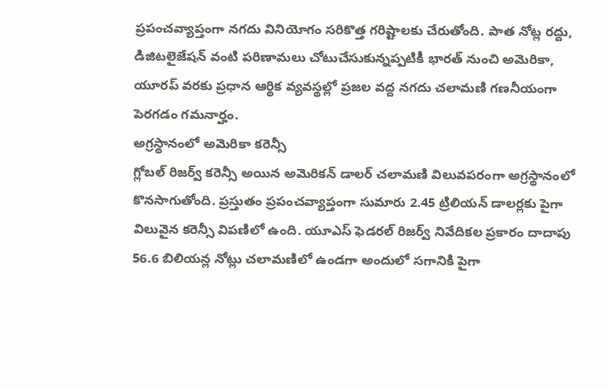ప్రపంచవ్యాప్తంగా నగదు వినియోగం సరికొత్త గరిష్టాలకు చేరుతోంది. పాత నోట్ల రద్దు, డిజిటలైజేషన్ వంటి పరిణామలు చోటుచేసుకున్నప్పటికీ భారత్ నుంచి అమెరికా, యూరప్ వరకు ప్రధాన ఆర్థిక వ్యవస్థల్లో ప్రజల వద్ద నగదు చలామణి గణనీయంగా పెరగడం గమనార్హం.
అగ్రస్థానంలో అమెరికా కరెన్సీ
గ్లోబల్ రిజర్వ్ కరెన్సీ అయిన అమెరికన్ డాలర్ చలామణి విలువపరంగా అగ్రస్థానంలో కొనసాగుతోంది. ప్రస్తుతం ప్రపంచవ్యాప్తంగా సుమారు 2.45 ట్రిలియన్ డాలర్లకు పైగా విలువైన కరెన్సీ విపణిలో ఉంది. యూఎస్ ఫెడరల్ రిజర్వ్ నివేదికల ప్రకారం దాదాపు 56.6 బిలియన్ల నోట్లు చలామణిలో ఉండగా అందులో సగానికి పైగా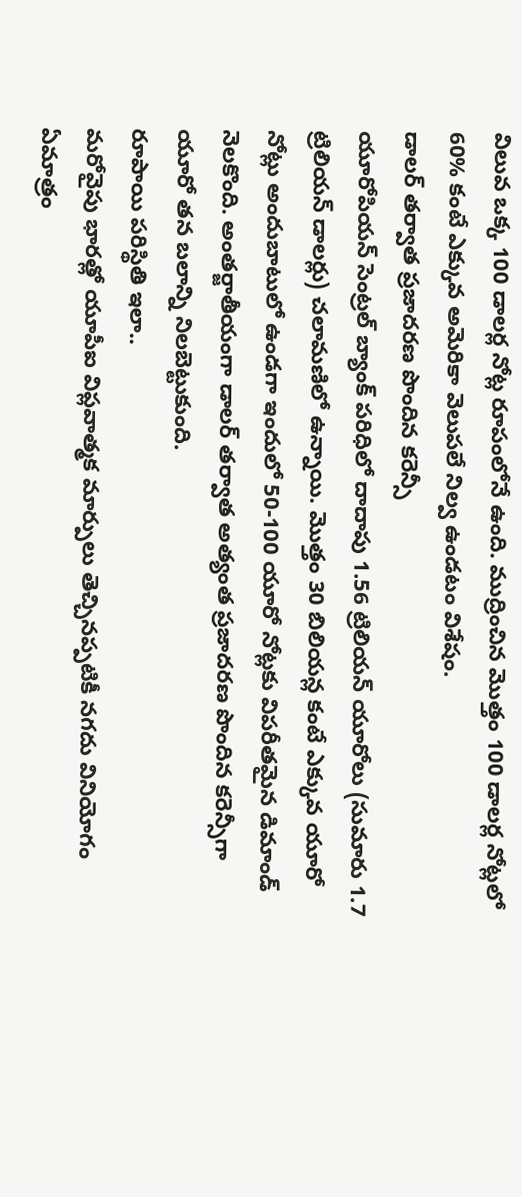విలువ ఒక్క 100 డాలర్ల నోట్ల రూపంలోనే ఉంది. ముద్రించిన మొత్తం 100 డాలర్ల నోట్లలో 60% కంటే ఎక్కువ అమెరికా వెలుపలే నిల్వ ఉండటం విశేషం.
డాలర్ తర్వాత ప్రజాదరణ పొందిన కరెన్సీ
యూరోపియన్ సెంట్రల్ బ్యాంక్ పరిధిలో దాదాపు 1.56 ట్రిలియన్ యూరోలు (సుమారు 1.7 ట్రిలియన్ డాలర్లు) చలామణిలో ఉన్నాయి. మొత్తం 30 బిలియన్ల కంటే ఎక్కువ యూరో నోట్లు అందుబాటులో ఉండగా ఇందులో 50-100 యూరో నోట్లకు విపరీతమైన డిమాండ్ నెలకొంది. అంతర్జాతీయంగా డాలర్ తర్వాత అత్యంత ప్రజాదరణ పొందిన కరెన్సీగా యూరో తన బలాన్ని నిలబెట్టుకుంది.
రూపాయి పరిస్థితి ఇలా..
మరోవైపు భారత్లో యూపీఐ విప్లవాత్మక మార్పులు తెచ్చినప్పటికీ నగదు వినియోగం ఏమాత్రం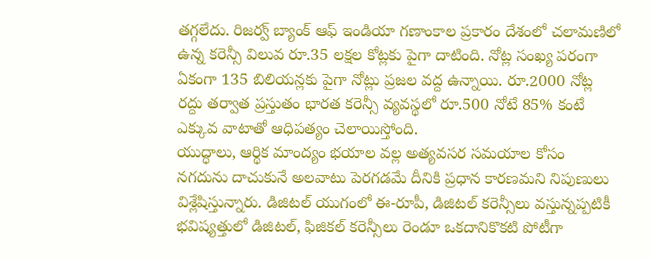తగ్గలేదు. రిజర్వ్ బ్యాంక్ ఆఫ్ ఇండియా గణాంకాల ప్రకారం దేశంలో చలామణిలో ఉన్న కరెన్సీ విలువ రూ.35 లక్షల కోట్లకు పైగా దాటింది. నోట్ల సంఖ్య పరంగా ఏకంగా 135 బిలియన్లకు పైగా నోట్లు ప్రజల వద్ద ఉన్నాయి. రూ.2000 నోట్ల రద్దు తర్వాత ప్రస్తుతం భారత కరెన్సీ వ్యవస్థలో రూ.500 నోటే 85% కంటే ఎక్కువ వాటాతో ఆధిపత్యం చెలాయిస్తోంది.
యుద్ధాలు, ఆర్థిక మాంద్యం భయాల వల్ల అత్యవసర సమయాల కోసం నగదును దాచుకునే అలవాటు పెరగడమే దీనికి ప్రధాన కారణమని నిపుణులు విశ్లేషిస్తున్నారు. డిజిటల్ యుగంలో ఈ-రూపీ, డిజిటల్ కరెన్సీలు వస్తున్నప్పటికీ భవిష్యత్తులో డిజిటల్, ఫిజికల్ కరెన్సీలు రెండూ ఒకదానికొకటి పోటీగా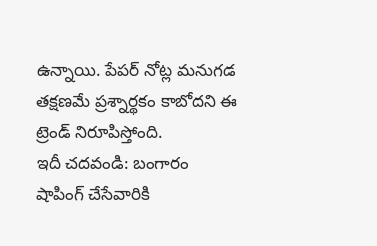ఉన్నాయి. పేపర్ నోట్ల మనుగడ తక్షణమే ప్రశ్నార్థకం కాబోదని ఈ ట్రెండ్ నిరూపిస్తోంది.
ఇదీ చదవండి: బంగారం షాపింగ్ చేసేవారికి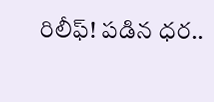రిలీఫ్! పడిన ధర..